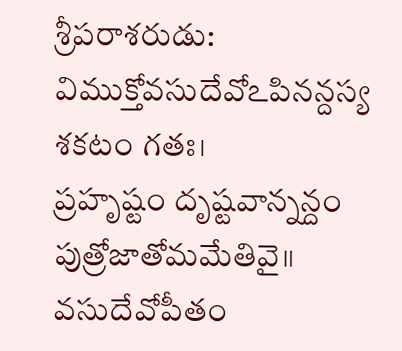శ్రీపరాశరుడు:
విముక్తోవసుదేవోఽపినన్దస్య శకటం గతః।
ప్రహృష్టం దృష్టవాన్నన్దం పుత్రోజాతోమమేతివై॥
వసుదేవోపీతం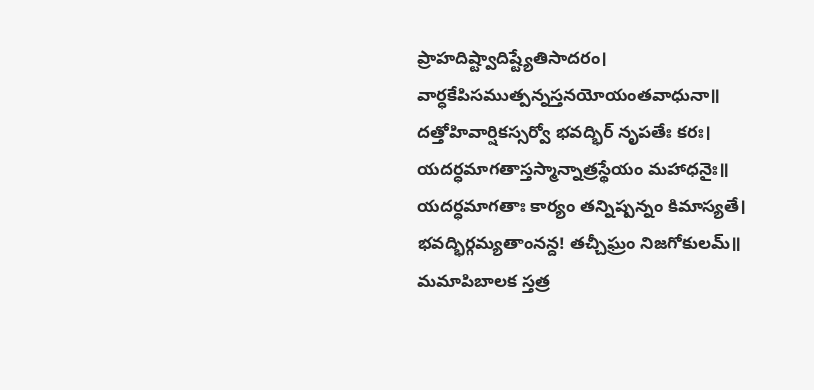ప్రాహదిష్ట్వాదిష్ట్యేతిసాదరం।
వార్ధకేపిసముత్పన్నస్తనయోయంతవాధునా॥
దత్తోహివార్షికస్సర్వో భవద్భిర్ నృపతేః కరః।
యదర్ధమాగతాస్తస్మాన్నాత్రస్థేయం మహాధనైః॥
యదర్ధమాగతాః కార్యం తన్నిష్పన్నం కిమాస్యతే।
భవద్భిర్గమ్యతాంనన్ద! తచ్చీఘ్రం నిజగోకులమ్॥
మమాపిబాలక స్తత్ర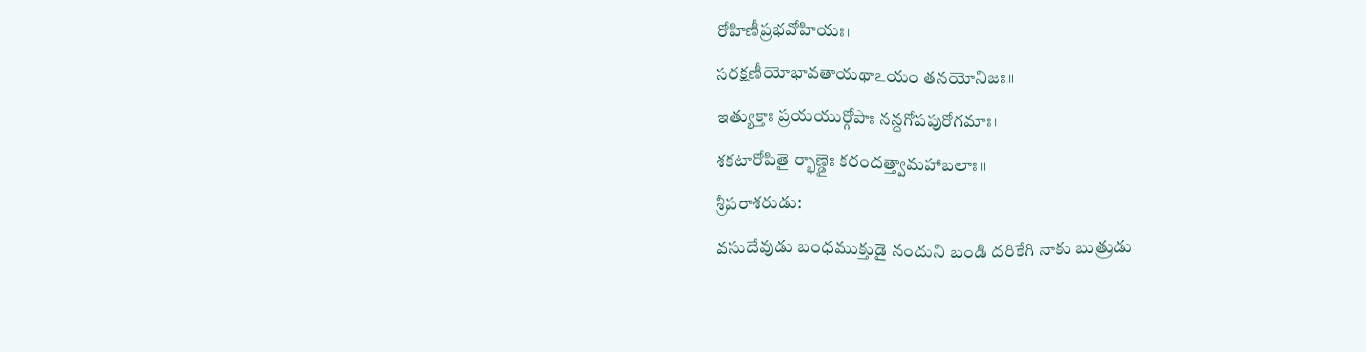రోహిణీప్రభవోహియః।
సరక్షణీయోభావతాయథాఽయం తనయోనిజః॥
ఇత్యుక్తాః ప్రయయుర్గోపాః నన్దగోపపురోగమాః।
శకటారోపితై ర్భాణ్డైః కరందత్త్వామహాబలాః॥
శ్రీపరాశరుడు:
వసుదేవుడు బంధముక్తుడై నందుని బండి దరికేగి నాకు బుత్రుడు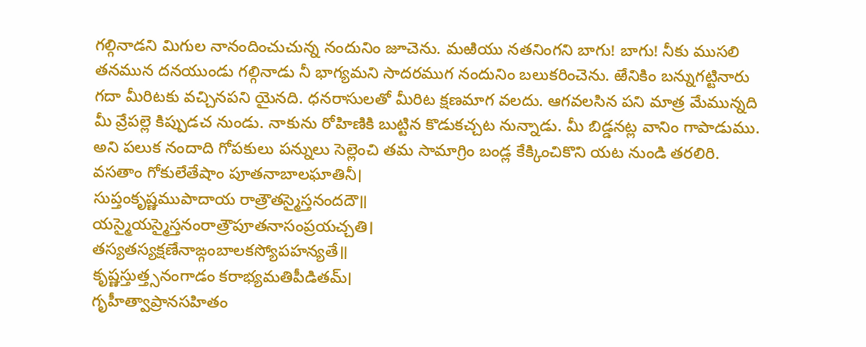గల్గినాడని మిగుల నానందించుచున్న నందునిం జూచెను. మఱియు నతనింగని బాగు! బాగు! నీకు ముసలి తనమున దనయుండు గల్గినాడు నీ భాగ్యమని సాదరముగ నందునిం బలుకరించెను. ఱేనికిం బన్నుగట్టినారు గదా మీరిటకు వచ్చినపని యైనది. ధనరాసులతో మీరిట క్షణమాగ వలదు. ఆగవలసిన పని మాత్ర మేమున్నది మీ వ్రేపల్లె కిప్పుడచ నుండు. నాకును రోహిణికి బుట్టిన కొడుకచ్చట నున్నాడు. మీ బిడ్డనట్ల వానిం గాపాడుము. అని పలుక నందాది గోపకులు పన్నులు సెల్లెంచి తమ సామాగ్రిం బండ్ల కేక్కించికొని యట నుండి తరలిరి.
వసతాం గోకులేతేషాం పూతనాబాలఘాతినీ।
సుప్తంకృష్ణముపాదాయ రాత్రౌతస్మైస్తనందదౌ॥
యస్మైయస్మైస్తనంరాత్రౌపూతనాసంప్రయచ్చతి।
తస్యతస్యక్షణేనాఙ్గంబాలకస్యోపహన్యతే॥
కృష్ణస్తుత్త్సనంగాడం కరాభ్యమతిపీడితమ్।
గృహీత్వాప్రానసహితం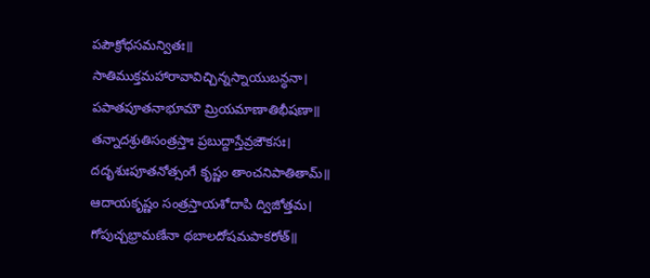పపౌక్రోధసమన్వితః॥
సాతిముక్తమహారావావిచ్చిన్నస్నాయుబన్ధనా।
పపాతపూతనాభూమౌ మ్రియమాణాతిభీషణా॥
తన్నాదశ్రుతిసంత్రస్తాః ప్రబుద్దాస్తేవ్రజౌకసః।
దదృశుఃపూతనోత్సంగే కృష్ణం తాంచనిపాతితామ్॥
ఆదాయకృష్ణం సంత్రస్తాయశోదాపి ద్విజోత్తమ।
గోపుచ్చభ్రామణేనా థబాలదోషమపాకరోత్॥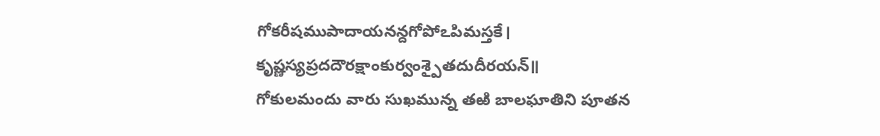గోకరీషముపాదాయనన్దగోపోఽపిమస్తకే।
కృష్ణస్యప్రదదౌరక్షాంకుర్వంశ్పైతదుదీరయన్॥
గోకులమందు వారు సుఖమున్న తఱి బాలఘాతిని పూతన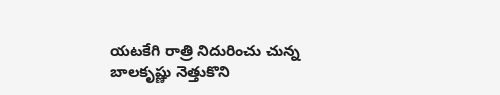యటకేగి రాత్రి నిదురించు చున్న బాలకృష్ణు నెత్తుకొని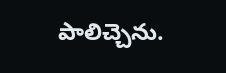పాలిచ్చెను.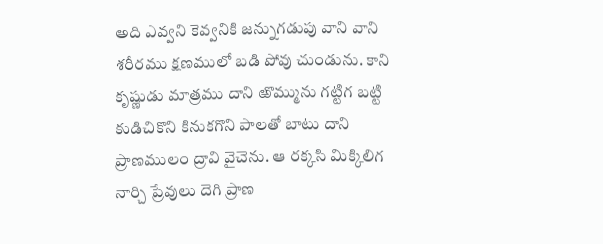అది ఎవ్వని కెవ్వనికి జన్నుగడుపు వాని వాని శరీరము క్షణములో బడి పోవు చుండును. కాని కృష్ణుడు మాత్రము దాని ఱొమ్మును గట్టిగ బట్టి కుడిచికొని కినుకగొని పాలతో బాటు దాని ప్రాణములం ద్రావి వైచెను. ఆ రక్కసి మిక్కిలిగ నార్చి ప్రేవులు దెగి ప్రాణ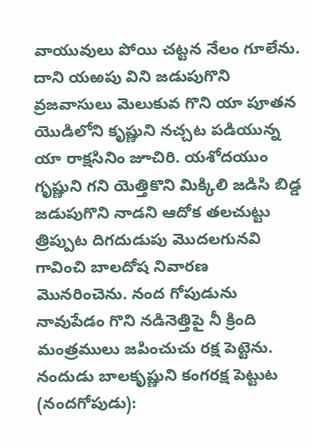వాయువులు పోయి చట్టన నేలం గూలేను. దాని యఱపు విని జడుపుగొని వ్రజవాసులు మెలుకువ గొని యా పూతన యొడిలోని కృష్ణుని నచ్చట పడియున్న యా రాక్షసినిం జూచిరి. యశోదయుం గృష్ణుని గని యెత్తికొని మిక్కిలి జడిసి బిడ్డ జడుపుగొని నాడని ఆదోక తలచుట్టు త్రిప్పుట దిగదుడుపు మొదలగునవి గావించి బాలదోష నివారణ మొనరించెను. నంద గోపుడును నావుపేడం గొని నడినెత్తిపై నీ క్రింది మంత్రములు జపించుచు రక్ష పెట్టెను.
నందుడు బాలకృష్ణుని కంగరక్ష పెట్టుట (నందగోపుడు):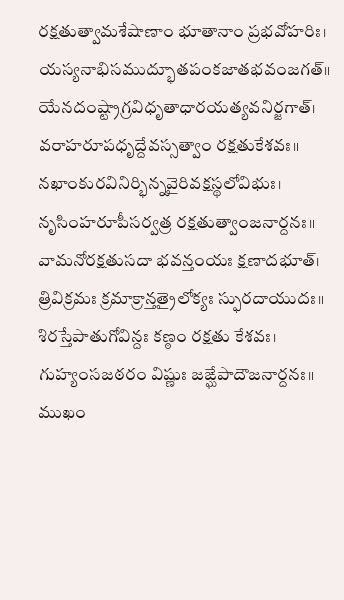రక్షతుత్వామశేషాణాం భూతానాం ప్రభవోహరిః।
యస్యనాభిసముద్భూతపంకజాతభవంజగత్॥
యేనదంష్ట్రాగ్రవిధృతాధారయత్యవనిర్జగాత్।
వరాహరూపధృద్దేవస్సత్వాం రక్షతుకేశవః॥
నఖాంకురవినిర్భిన్నవైరివక్షస్థలోవిభుః।
నృసింహరూపీసర్వత్ర రక్షతుత్వాంజనార్దనః॥
వామనోరక్షతుసదా భవన్తంయః క్షణాదభూత్।
త్రివిక్రమః క్రమాక్రాన్తత్రైలోక్యః స్ఫురదాయుదః॥
శిరస్తేపాతుగోవిన్దః కణ్ఠం రక్షతు కేశవః।
గుహ్యంసజఠరం విష్ణుః జఙ్ఘేపాదౌజనార్దనః॥
ముఖం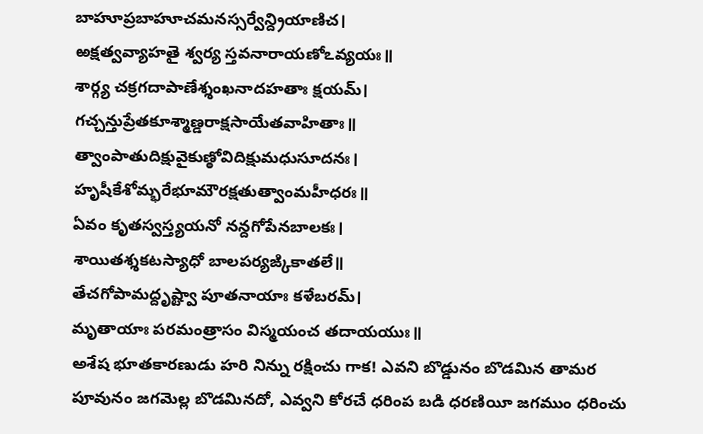బాహూప్రబాహూచమనస్సర్వేన్ద్రియాణిచ।
ఱక్షత్వవ్యాహతై శ్వర్య స్తవనారాయణోఽవ్యయః॥
శార్గ్య చక్రగదాపాణేశ్శంఖనాదహతాః క్షయమ్।
గచ్చన్తుప్రేతకూశ్మాణ్డరాక్షసాయేతవాహితాః॥
త్వాంపాతుదిక్షువైకుణ్ఠోవిదిక్షుమధుసూదనః।
హృషీకేశోమ్భరేభూమౌరక్షతుత్వాంమహీధరః॥
ఏవం కృతస్వస్త్యయనో నన్దగోపేనబాలకః।
శాయితశ్శకటస్యాధో బాలపర్యఙ్కికాతలే॥
తేచగోపామద్దృష్ట్వా పూతనాయాః కళేబరమ్।
మృతాయాః పరమంత్రాసం విస్మయంచ తదాయయుః॥
అశేష భూతకారణుడు హరి నిన్ను రక్షించు గాక! ఎవని బొడ్డునం బొడమిన తామర పూవునం జగమెల్ల బొడమినదో, ఎవ్వని కోరచే ధరింప బడి ధరణియీ జగముం ధరించు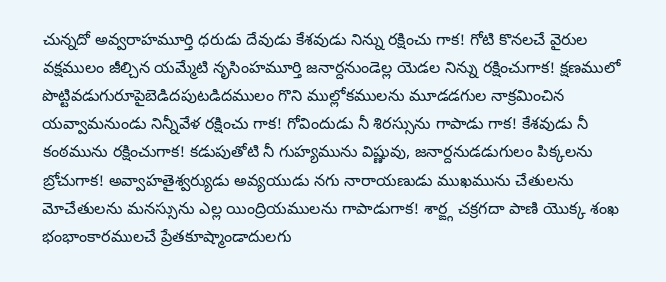చున్నదో అవ్వరాహమూర్తి ధరుడు దేవుడు కేశవుడు నిన్ను రక్షించు గాక! గోటి కొనలచే వైరుల వక్షములం జీల్చిన యమ్మేటి నృసింహమూర్తి జనార్దనుండెల్ల యెడల నిన్ను రక్షించుగాక! క్షణములో పొట్టివడుగురూపైబెడిదపుటడిదములం గొని ముల్లోకములను మూడడగుల నాక్రమించిన యవ్వామనుండు నిన్నీవేళ రక్షించు గాక! గోవిందుడు నీ శిరస్సును గాపాడు గాక! కేశవుడు నీ కంఠమును రక్షించుగాక! కడుపుతోటి నీ గుహ్యమును విష్ణువు, జనార్దనుడడుగులం పిక్కలను బ్రోచుగాక! అవ్వాహతైశ్వర్యుడు అవ్యయుడు నగు నారాయణుడు ముఖమును చేతులను మోచేతులను మనస్సును ఎల్ల యింద్రియములను గాపాడుగాక! శార్ఙ్గ చక్రగదా పాణి యొక్క శంఖ భంభాంకారములచే ప్రేతకూష్మాండాదులగు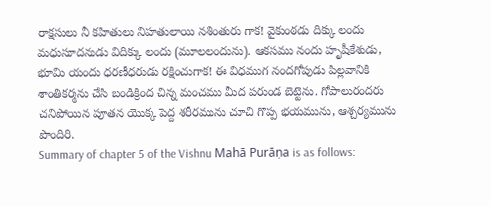రాక్షసులు నీ కహితులు నిహతులాయి నశింతురు గాక! వైకుంఠడు దిక్కు లందు మధుసూదనుడు విదిక్కు లందు (మూలలందును). ఆకసము నందు హృషీకేశుడు, భూమి యందు ధరణీధరుడు రక్షించుగాక! ఈ విధముగ నందగోపుడు పిల్లవానికి శాంతికర్మను చేసి బండిక్రింద చిన్న మంచము మీద పరుండ బెట్టెను. గోపాలురందరు చనిపోయిన పూతన యొక్క పెద్ద శరీరమును చూచి గొప్ప భయమును, ఆశ్చర్యమును పొందిరి.
Summary of chapter 5 of the Vishnu Mahā Purāṇa is as follows: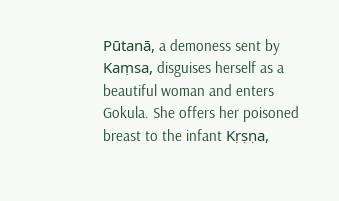Pūtanā, a demoness sent by Kaṃsa, disguises herself as a beautiful woman and enters Gokula. She offers her poisoned breast to the infant Kṛṣṇa,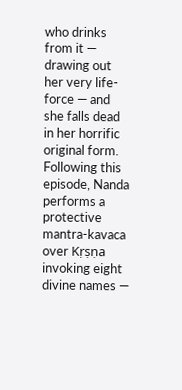who drinks from it — drawing out her very life-force — and she falls dead in her horrific original form. Following this episode, Nanda performs a protective mantra-kavaca over Kṛṣṇa invoking eight divine names —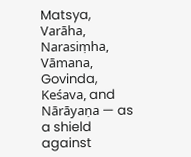Matsya, Varāha, Narasiṃha, Vāmana, Govinda, Keśava, and Nārāyaṇa — as a shield against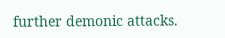further demonic attacks.